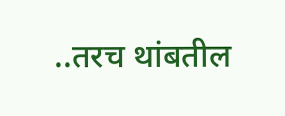..तरच थांबतील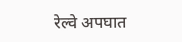रेल्वे अपघात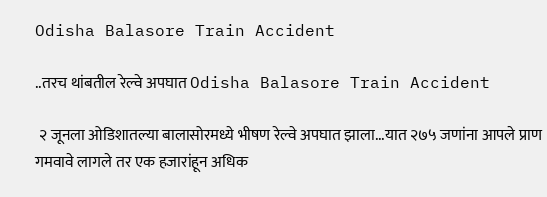Odisha Balasore Train Accident

..तरच थांबतील रेल्वे अपघात Odisha Balasore Train Accident

 २ जूनला ओडिशातल्या बालासोरमध्ये भीषण रेल्वे अपघात झाला...यात २७५ जणांना आपले प्राण गमवावे लागले तर एक हजारांहून अधिक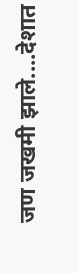जण जखमी झाले....देशात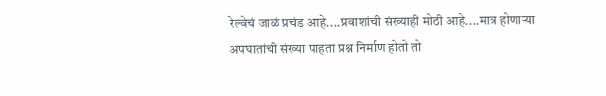रेल्वेचं जाळं प्रचंड आहे....प्रवाशांची संख्याही मोठी आहे....मात्र होणाऱ्या अपघातांची संख्या पाहता प्रश्न निर्माण होतो तो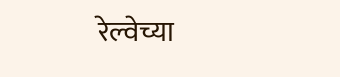रेल्वेच्या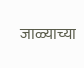जाळ्याच्या